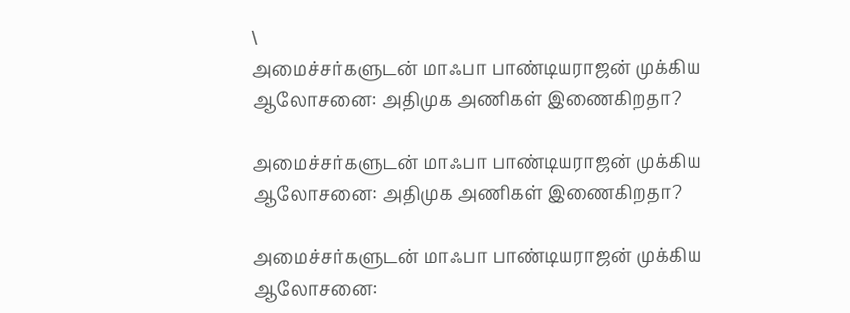\
அமைச்சர்களுடன் மாஃபா பாண்டியராஜன் முக்கிய ஆலோசனை: அதிமுக அணிகள் இணைகிறதா?

அமைச்சர்களுடன் மாஃபா பாண்டியராஜன் முக்கிய ஆலோசனை: அதிமுக அணிகள் இணைகிறதா?

அமைச்சர்களுடன் மாஃபா பாண்டியராஜன் முக்கிய ஆலோசனை: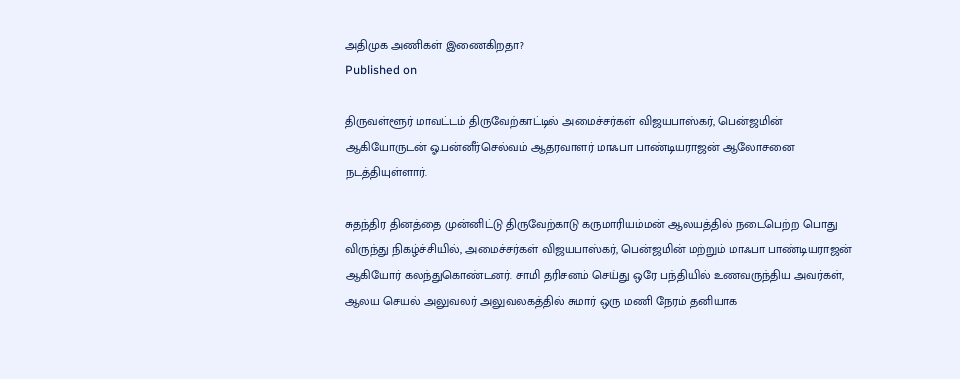அதிமுக அணிகள் இணைகிறதா?
Published on

திருவள்ளூர் மாவட்டம் திருவேற்காட்டில் அமைச்சர்கள் விஜயபாஸ்கர், பென்ஜமின் ஆகியோருடன் ஓ.பன்னீர்செல்வம் ஆதரவாளர் மாஃபா பாண்டியராஜன் ஆலோசனை நடத்தியுள்ளார்.

சுதந்திர தினத்தை முன்னிட்டு திருவேற்காடு கருமாரியம்மன் ஆலயத்தில் நடைபெற்ற பொது விருந்து நிகழ்ச்சியில், அமைச்சர்கள் விஜயபாஸ்கர், பென்ஜமின் மற்றும் மாஃபா பாண்டியராஜன் ஆகியோர் கலந்துகொண்டனர். சாமி தரிசனம் செய்து ஒரே பந்தியில் உணவருந்திய அவர்கள், ஆலய செயல் அலுவலர் அலுவலகத்தில் சுமார் ஒரு மணி நேரம் தனியாக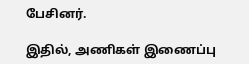பேசினர்.

இதில், அணிகள் இணைப்பு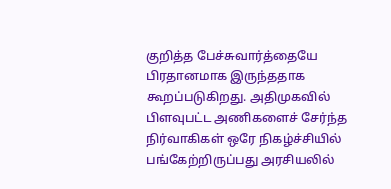குறித்த பேச்சுவார்த்தையே பிரதானமாக இருந்ததாக கூறப்படுகிறது. அதிமுகவில் பிளவுபட்ட அணிகளைச் சேர்ந்த நிர்வாகிகள் ஒரே நிகழ்ச்சியில் பங்கேற்றிருப்பது அரசியலில்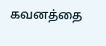கவனத்தை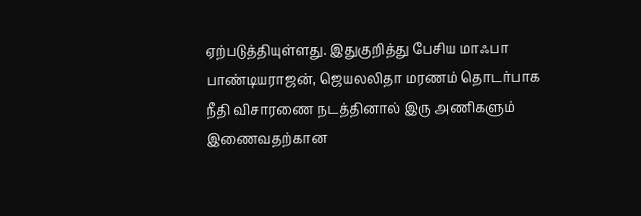ஏற்படுத்தியுள்ளது. இதுகுறித்து பேசிய மாஃபா பாண்டியராஜன், ஜெயலலிதா மரணம் தொடர்பாக நீதி விசாரணை நடத்தினால் இரு அணிகளும் இணைவதற்கான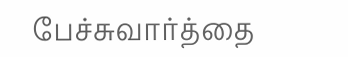பேச்சுவார்த்தை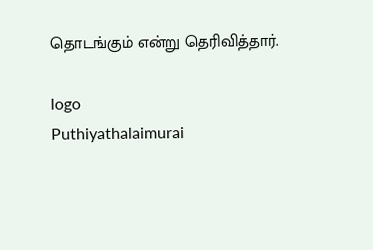தொடங்கும் என்று தெரிவித்தார்.

logo
Puthiyathalaimurai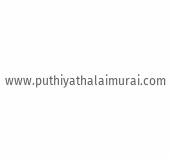www.puthiyathalaimurai.com